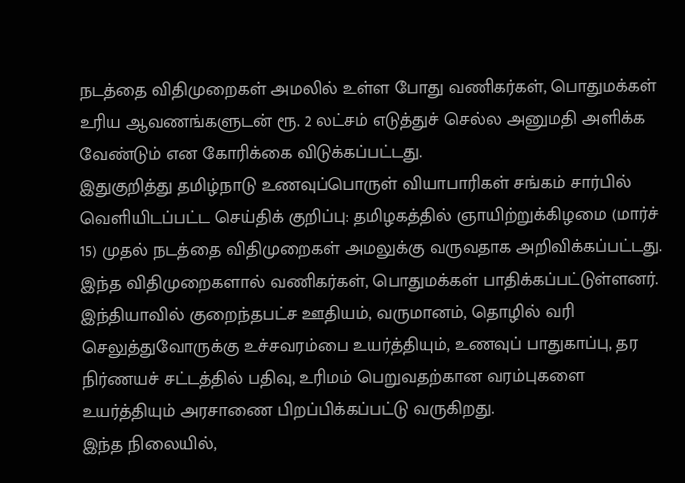நடத்தை விதிமுறைகள் அமலில் உள்ள போது வணிகர்கள், பொதுமக்கள் உரிய ஆவணங்களுடன் ரூ. 2 லட்சம் எடுத்துச் செல்ல அனுமதி அளிக்க வேண்டும் என கோரிக்கை விடுக்கப்பட்டது.
இதுகுறித்து தமிழ்நாடு உணவுப்பொருள் வியாபாரிகள் சங்கம் சார்பில் வெளியிடப்பட்ட செய்திக் குறிப்பு: தமிழகத்தில் ஞாயிற்றுக்கிழமை (மார்ச் 15) முதல் நடத்தை விதிமுறைகள் அமலுக்கு வருவதாக அறிவிக்கப்பட்டது. இந்த விதிமுறைகளால் வணிகர்கள், பொதுமக்கள் பாதிக்கப்பட்டுள்ளனர்.
இந்தியாவில் குறைந்தபட்ச ஊதியம், வருமானம், தொழில் வரி செலுத்துவோருக்கு உச்சவரம்பை உயர்த்தியும், உணவுப் பாதுகாப்பு, தர நிர்ணயச் சட்டத்தில் பதிவு, உரிமம் பெறுவதற்கான வரம்புகளை உயர்த்தியும் அரசாணை பிறப்பிக்கப்பட்டு வருகிறது.
இந்த நிலையில்,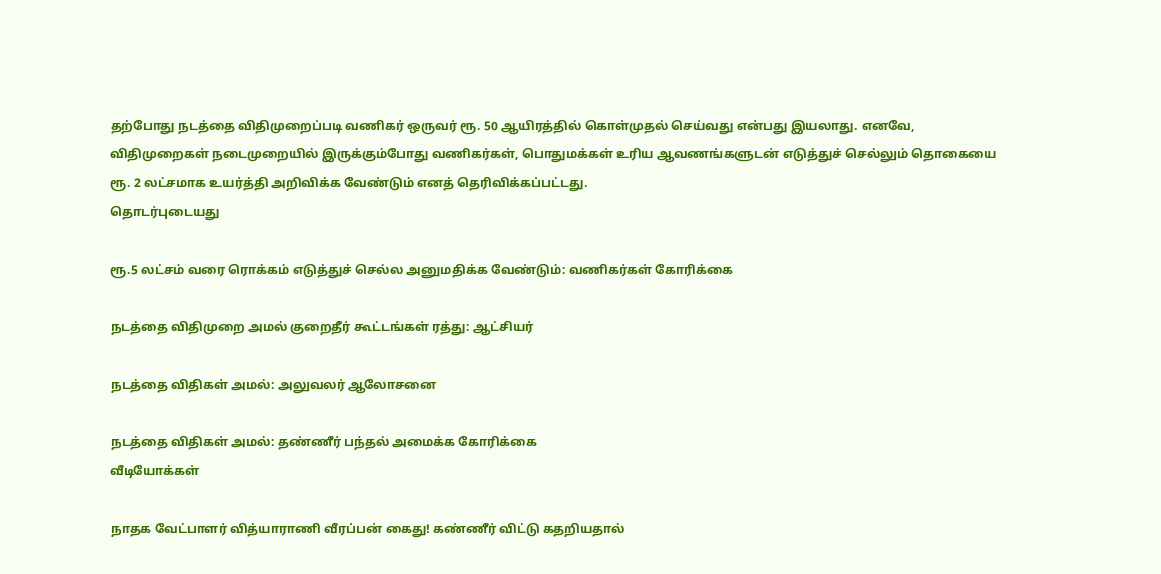தற்போது நடத்தை விதிமுறைப்படி வணிகர் ஒருவர் ரூ. 50 ஆயிரத்தில் கொள்முதல் செய்வது என்பது இயலாது. எனவே, விதிமுறைகள் நடைமுறையில் இருக்கும்போது வணிகர்கள், பொதுமக்கள் உரிய ஆவணங்களுடன் எடுத்துச் செல்லும் தொகையை ரூ. 2 லட்சமாக உயர்த்தி அறிவிக்க வேண்டும் எனத் தெரிவிக்கப்பட்டது.
தொடர்புடையது

ரூ.5 லட்சம் வரை ரொக்கம் எடுத்துச் செல்ல அனுமதிக்க வேண்டும்: வணிகர்கள் கோரிக்கை

நடத்தை விதிமுறை அமல் குறைதீர் கூட்டங்கள் ரத்து: ஆட்சியர்

நடத்தை விதிகள் அமல்: அலுவலர் ஆலோசனை

நடத்தை விதிகள் அமல்: தண்ணீர் பந்தல் அமைக்க கோரிக்கை
வீடியோக்கள்

நாதக வேட்பாளர் வித்யாராணி வீரப்பன் கைது! கண்ணீர் விட்டு கதறியதால்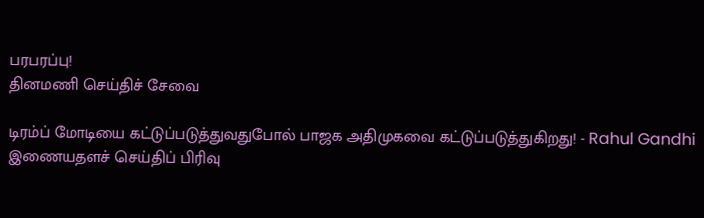பரபரப்பு!
தினமணி செய்திச் சேவை

டிரம்ப் மோடியை கட்டுப்படுத்துவதுபோல் பாஜக அதிமுகவை கட்டுப்படுத்துகிறது! - Rahul Gandhi
இணையதளச் செய்திப் பிரிவு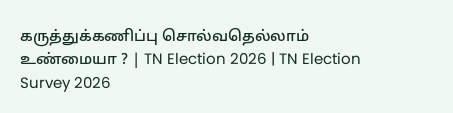கருத்துக்கணிப்பு சொல்வதெல்லாம் உண்மையா ? | TN Election 2026 | TN Election Survey 2026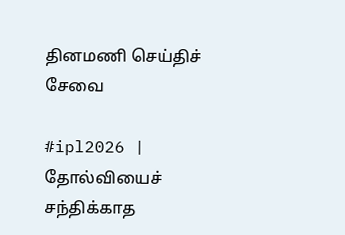தினமணி செய்திச் சேவை

#ipl2026 | தோல்வியைச் சந்திக்காத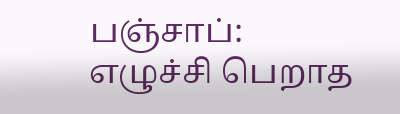பஞ்சாப்: எழுச்சி பெறாத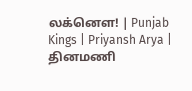லக்னௌ! | Punjab Kings | Priyansh Arya |
தினமணி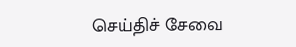செய்திச் சேவை